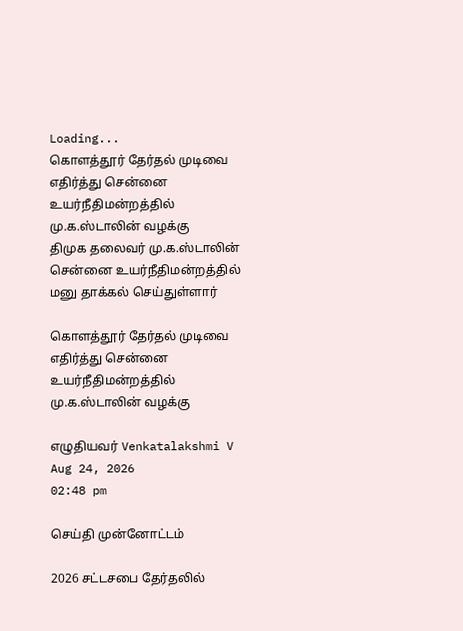Loading...
கொளத்தூர் தேர்தல் முடிவை எதிர்த்து சென்னை உயர்நீதிமன்றத்தில் மு.க.ஸ்டாலின் வழக்கு
திமுக தலைவர் மு.க.ஸ்டாலின் சென்னை உயர்நீதிமன்றத்தில் மனு தாக்கல் செய்துள்ளார்

கொளத்தூர் தேர்தல் முடிவை எதிர்த்து சென்னை உயர்நீதிமன்றத்தில் மு.க.ஸ்டாலின் வழக்கு

எழுதியவர் Venkatalakshmi V
Aug 24, 2026
02:48 pm

செய்தி முன்னோட்டம்

2026 சட்டசபை தேர்தலில்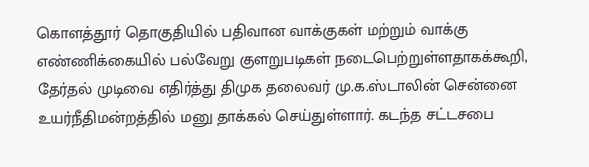கொளத்தூர் தொகுதியில் பதிவான வாக்குகள் மற்றும் வாக்கு எண்ணிக்கையில் பல்வேறு குளறுபடிகள் நடைபெற்றுள்ளதாகக்கூறி, தேர்தல் முடிவை எதிர்த்து திமுக தலைவர் மு.க.ஸ்டாலின் சென்னை உயர்நீதிமன்றத்தில் மனு தாக்கல் செய்துள்ளார். கடந்த சட்டசபை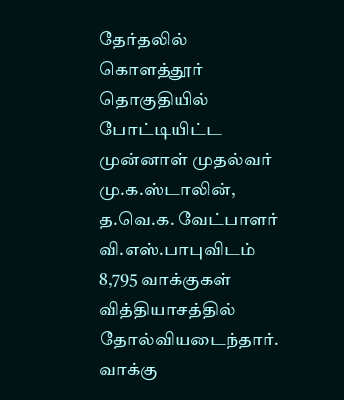தேர்தலில் கொளத்தூர் தொகுதியில் போட்டியிட்ட முன்னாள் முதல்வர் மு.க.ஸ்டாலின், த.வெ.க. வேட்பாளர் வி.எஸ்.பாபுவிடம் 8,795 வாக்குகள் வித்தியாசத்தில் தோல்வியடைந்தார். வாக்கு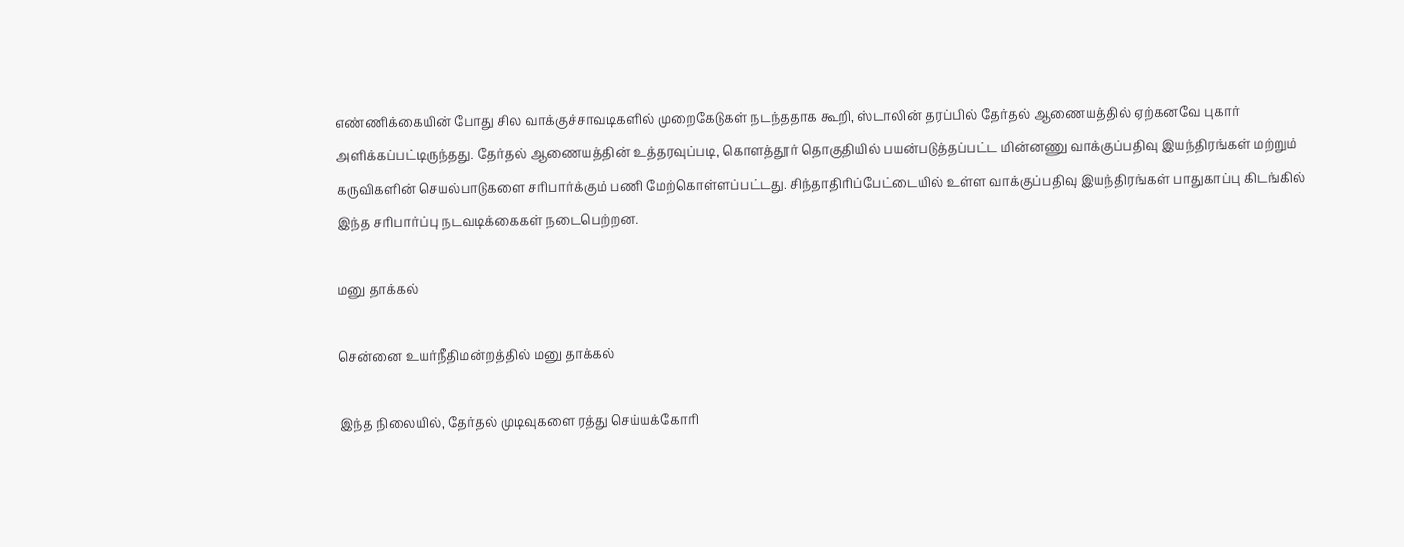எண்ணிக்கையின் போது சில வாக்குச்சாவடிகளில் முறைகேடுகள் நடந்ததாக கூறி, ஸ்டாலின் தரப்பில் தேர்தல் ஆணையத்தில் ஏற்கனவே புகார் அளிக்கப்பட்டிருந்தது. தேர்தல் ஆணையத்தின் உத்தரவுப்படி, கொளத்தூர் தொகுதியில் பயன்படுத்தப்பட்ட மின்னணு வாக்குப்பதிவு இயந்திரங்கள் மற்றும் கருவிகளின் செயல்பாடுகளை சரிபார்க்கும் பணி மேற்கொள்ளப்பட்டது. சிந்தாதிரிப்பேட்டையில் உள்ள வாக்குப்பதிவு இயந்திரங்கள் பாதுகாப்பு கிடங்கில் இந்த சரிபார்ப்பு நடவடிக்கைகள் நடைபெற்றன.

மனு தாக்கல்

சென்னை உயர்நீதிமன்றத்தில் மனு தாக்கல்

இந்த நிலையில், தேர்தல் முடிவுகளை ரத்து செய்யக்கோரி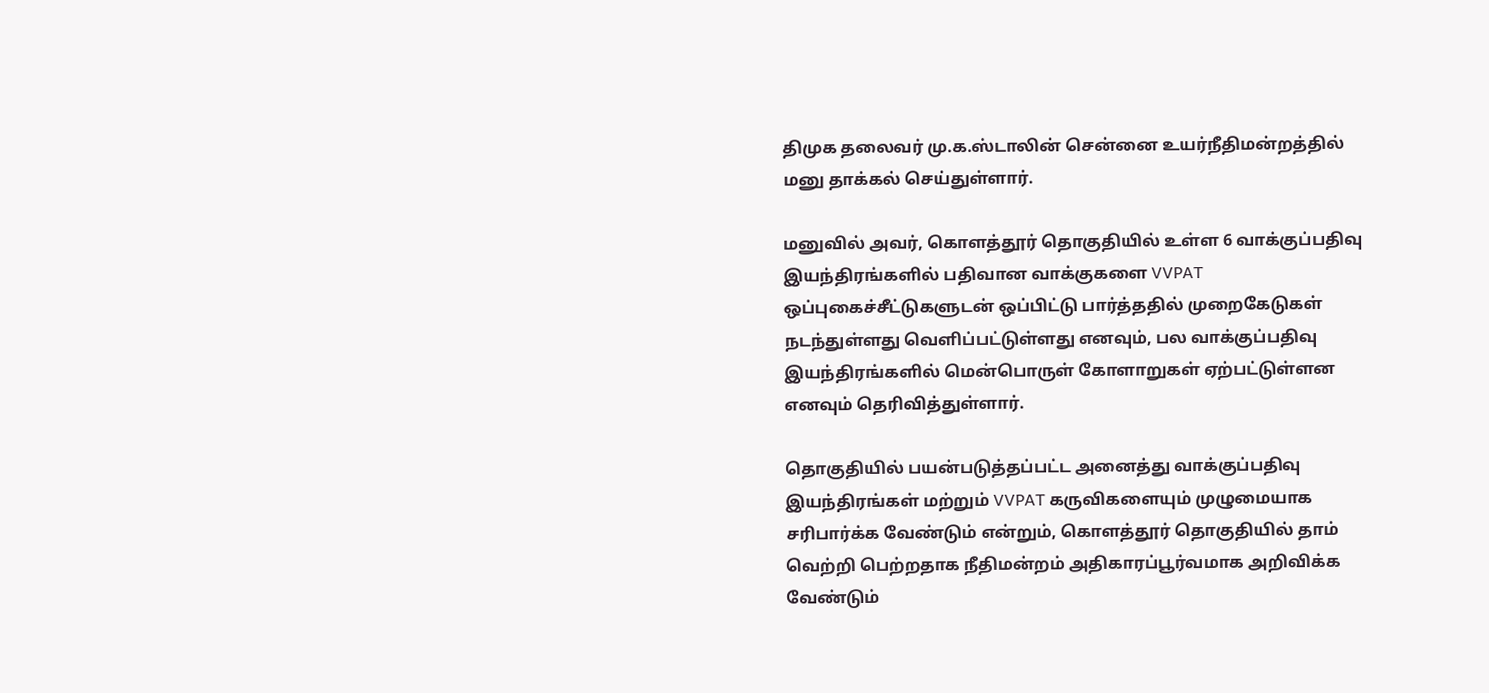திமுக தலைவர் மு.க.ஸ்டாலின் சென்னை உயர்நீதிமன்றத்தில் மனு தாக்கல் செய்துள்ளார்.

மனுவில் அவர், கொளத்தூர் தொகுதியில் உள்ள 6 வாக்குப்பதிவு இயந்திரங்களில் பதிவான வாக்குகளை VVPAT ஒப்புகைச்சீட்டுகளுடன் ஒப்பிட்டு பார்த்ததில் முறைகேடுகள் நடந்துள்ளது வெளிப்பட்டுள்ளது எனவும், பல வாக்குப்பதிவு இயந்திரங்களில் மென்பொருள் கோளாறுகள் ஏற்பட்டுள்ளன எனவும் தெரிவித்துள்ளார்.

தொகுதியில் பயன்படுத்தப்பட்ட அனைத்து வாக்குப்பதிவு இயந்திரங்கள் மற்றும் VVPAT கருவிகளையும் முழுமையாக சரிபார்க்க வேண்டும் என்றும், கொளத்தூர் தொகுதியில் தாம் வெற்றி பெற்றதாக நீதிமன்றம் அதிகாரப்பூர்வமாக அறிவிக்க வேண்டும்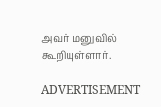அவர் மனுவில் கூறியுள்ளார்.

ADVERTISEMENT